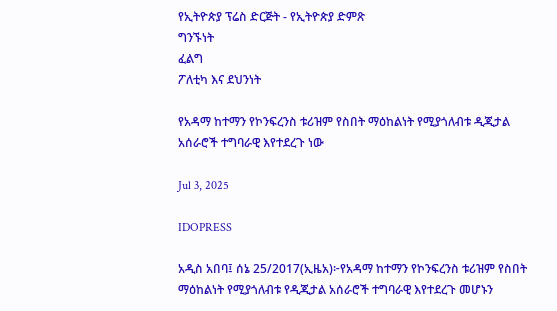የኢትዮጵያ ፕሬስ ድርጅት - የኢትዮጵያ ድምጽ
ግንኙነት
ፈልግ
ፖለቲካ እና ደህንነት

የአዳማ ከተማን የኮንፍረንስ ቱሪዝም የስበት ማዕከልነት የሚያጎለብቱ ዲጂታል አሰራሮች ተግባራዊ እየተደረጉ ነው

Jul 3, 2025

IDOPRESS

አዲስ አበባ፤ ሰኔ 25/2017(ኢዜአ)፦የአዳማ ከተማን የኮንፍረንስ ቱሪዝም የስበት ማዕከልነት የሚያጎለብቱ የዲጂታል አሰራሮች ተግባራዊ እየተደረጉ መሆኑን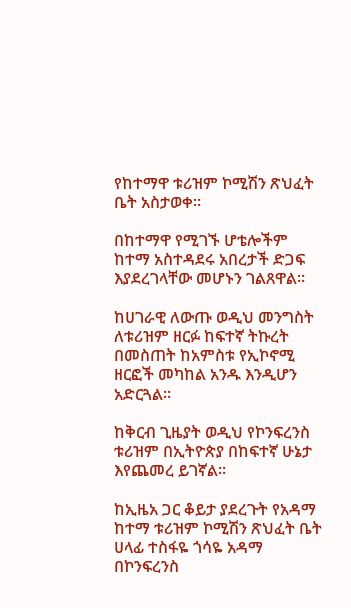የከተማዋ ቱሪዝም ኮሚሽን ጽህፈት ቤት አስታወቀ።

በከተማዋ የሚገኙ ሆቴሎችም ከተማ አስተዳደሩ አበረታች ድጋፍ እያደረገላቸው መሆኑን ገልጸዋል።

ከሀገራዊ ለውጡ ወዲህ መንግስት ለቱሪዝም ዘርፉ ከፍተኛ ትኩረት በመስጠት ከአምስቱ የኢኮኖሚ ዘርፎች መካከል አንዱ እንዲሆን አድርጓል።

ከቅርብ ጊዜያት ወዲህ የኮንፍረንስ ቱሪዝም በኢትዮጵያ በከፍተኛ ሁኔታ እየጨመረ ይገኛል።

ከኢዜአ ጋር ቆይታ ያደረጉት የአዳማ ከተማ ቱሪዝም ኮሚሽን ጽህፈት ቤት ሀላፊ ተስፋዬ ጎሳዬ አዳማ በኮንፍረንስ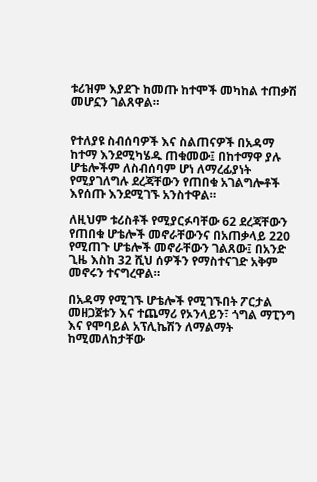ቱሪዝም እያደጉ ከመጡ ከተሞች መካከል ተጠቃሽ መሆኗን ገልጸዋል።


የተለያዩ ስብሰባዎች እና ስልጠናዎች በአዳማ ከተማ እንደሚካሄዱ ጠቁመው፤ በከተማዋ ያሉ ሆቴሎችም ለስብሰባም ሆነ ለማረፊያነት የሚያገለግሉ ደረጃቸውን የጠበቁ አገልግሎቶች እየሰጡ እንደሚገኙ አንስተዋል።

ለዚህም ቱሪስቶች የሚያርፉባቸው 62 ደረጃቸውን የጠበቁ ሆቴሎች መኖራቸውንና በአጠቃላይ 220 የሚጠጉ ሆቴሎች መኖራቸውን ገልጸው፤ በአንድ ጊዜ እስከ 32 ሺህ ሰዎችን የማስተናገድ አቅም መኖሩን ተናግረዋል።

በአዳማ የሚገኙ ሆቴሎች የሚገኙበት ፖርታል መዘጋጀቱን እና ተጨማሪ የኦንላይን፣ ጎግል ማፒንግ እና የሞባይል አፕሊኬሽን ለማልማት ከሚመለከታቸው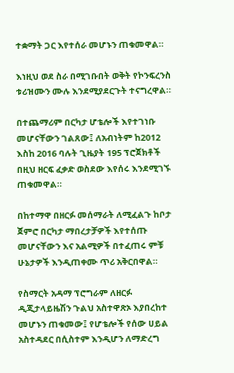ተቋማት ጋር እየተሰራ መሆኑን ጠቁመዋል።

እነዚህ ወደ ስራ በሚገቡበት ወቅት የኮንፍረንስ ቱሪዝሙን ሙሉ እንደሚያደርጉት ተናግረዋል።

በተጨማሪም በርካታ ሆቴሎች እየተገነቡ መሆናቸውን ገልጸው፤ ለአብነትም ከ2012 እስከ 2016 ባሉት ጊዜያት 195 ፕሮጀክቶች በዚህ ዘርፍ ፈቃድ ወስደው እየሰሩ እንደሚገኙ ጠቁመዋል።

በከተማዋ በዘርፉ መሰማራት ለሚፈልጉ ከቦታ ጀምሮ በርካታ ማበረታቻዎች እየተሰጡ መሆናቸውን እና አልሚዎች በተፈጠሩ ምቹ ሁኔታዎች እንዲጠቀሙ ጥሪ አቅርበዋል።

የስማርት አዳማ ፕሮግራም ለዘርፉ ዲጂታላይዜሽን ጉልህ አስተዋጽኦ እያበረከተ መሆኑን ጠቁመው፤ የሆቴሎች የሰው ሀይል አስተዳደር በሲስተም እንዲሆን ለማድረግ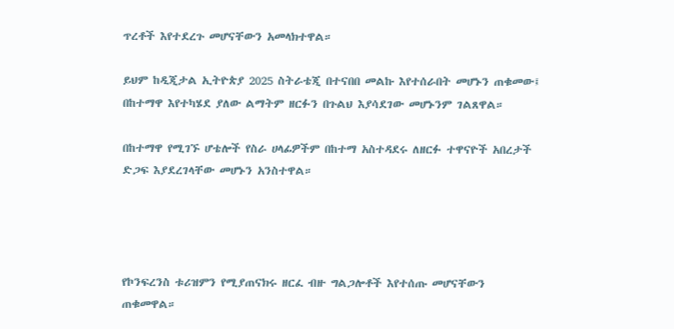ጥረቶች እየተደረጉ መሆናቸውን አመላክተዋል።

ይህም ከዲጂታል ኢትዮጵያ 2025 ስትራቴጂ በተናበበ መልኩ እየተሰራበት መሆኑን ጠቁመው፤ በከተማዋ እየተካሄደ ያለው ልማትም ዘርፉን በጉልህ እያሳደገው መሆኑንም ገልጸዋል።

በከተማዋ የሚገኙ ሆቴሎች የስራ ሀላፊዎችም በከተማ አስተዳደሩ ለዘርፉ ተዋናዮች አበረታች ድጋፍ እያደረገላቸው መሆኑን አንስተዋል።




የኮንፍረንስ ቱሪዝምን የሚያጠናክሩ ዘርፈ ብዙ ግልጋሎቶች እየተሰጡ መሆናቸውን ጠቁመዋል።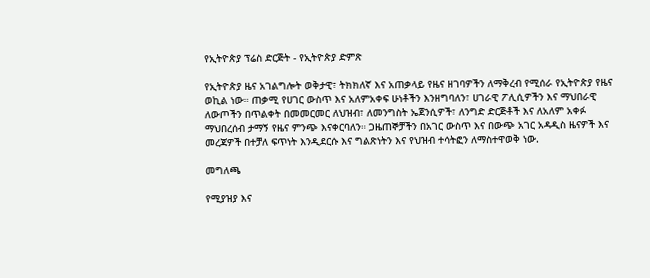የኢትዮጵያ ፕሬስ ድርጅት - የኢትዮጵያ ድምጽ

የኢትዮጵያ ዜና አገልግሎት ወቅታዊ፣ ትክክለኛ እና አጠቃላይ የዜና ዘገባዎችን ለማቅረብ የሚሰራ የኢትዮጵያ የዜና ወኪል ነው። ጠቃሚ የሀገር ውስጥ እና አለምአቀፍ ሁነቶችን እንዘግባለን፣ ሀገራዊ ፖሊሲዎችን እና ማህበራዊ ለውጦችን በጥልቀት በመመርመር ለህዝብ፣ ለመንግስት ኤጀንሲዎች፣ ለንግድ ድርጅቶች እና ለአለም አቀፉ ማህበረሰብ ታማኝ የዜና ምንጭ እናቀርባለን። ጋዜጠኞቻችን በአገር ውስጥ እና በውጭ አገር አዳዲስ ዜናዎች እና መረጃዎች በተቻለ ፍጥነት እንዲደርሱ እና ግልጽነትን እና የህዝብ ተሳትፎን ለማስተዋወቅ ነው.

መግለጫ

የሚያዝያ እና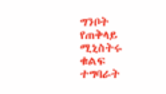ግንቦት የጠቅላይ ሚኒስትሩ ቁልፍ ተግባራት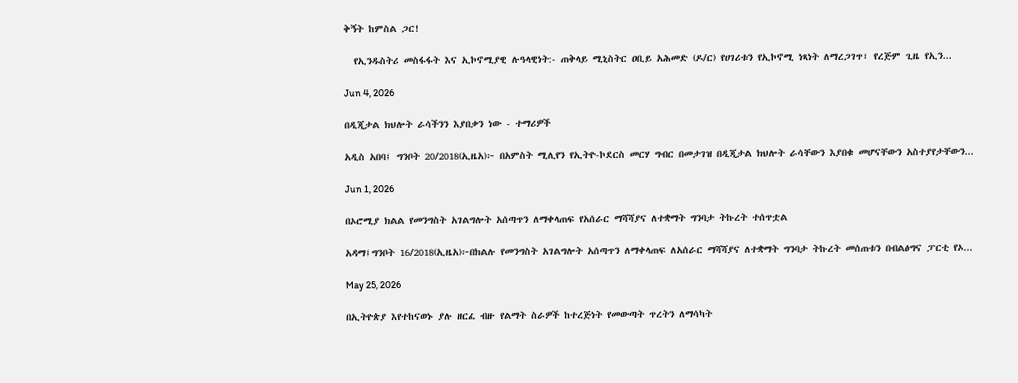ቅኝት ከምስል ጋር!

  የኢንዱስትሪ መስፋፋት እና ኢኮኖሚያዊ ሉዓላዊነት:- ጠቅላይ ሚኒስትር ዐቢይ አሕመድ (ዶ/ር) የሀገሪቱን የኢኮኖሚ ነጻነት ለማረጋገጥ፣ የረጅም ጊዜ የኢን...

Jun 4, 2026

በዲጂታል ክህሎት ራሳችንን እያበቃን ነው - ተማሪዎች

አዲስ አበባ፤ ግንቦት 20/2018(ኢዜአ)፦ በአምስት ሚሊየን የኢትዮ-ኮደርስ መርሃ ግብር በመታገዝ በዲጂታል ክህሎት ራሳቸውን እያበቁ መሆናቸውን አስተያየታቸውን...

Jun 1, 2026

በኦሮሚያ ክልል የመንግስት አገልግሎት አሰጣጥን ለማቀላጠፍ የአሰራር ማሻሻያና ለተቋማት ግንባታ ትኩረት ተሰጥቷል

አዳማ፤ግንቦት 16/2018(ኢዜአ)፦በክልሉ የመንግስት አገልግሎት አሰጣጥን ለማቀላጠፍ ለአሰራር ማሻሻያና ለተቋማት ግንባታ ትኩረት መሰጠቱን በብልፅግና ፓርቲ የኦ...

May 25, 2026

በኢትዮጵያ እየተከናወኑ ያሉ ዘርፈ ብዙ የልማት ስራዎች ከተረጅነት የመውጣት ጥረትን ለማሳካት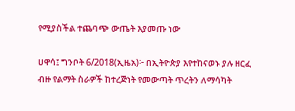የሚያስችል ተጨባጭ ውጤት እያመጡ ነው

ሀዋሳ፤ ግንቦት 6/2018(ኢዜአ)፦ በኢትዮጵያ እየተከናወኑ ያሉ ዘርፈ ብዙ የልማት ስራዎች ከተረጅነት የመውጣት ጥረትን ለማሳካት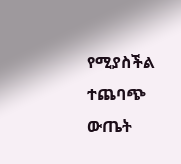የሚያስችል ተጨባጭ ውጤት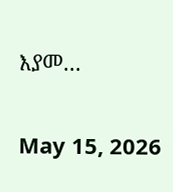እያመ...

May 15, 2026